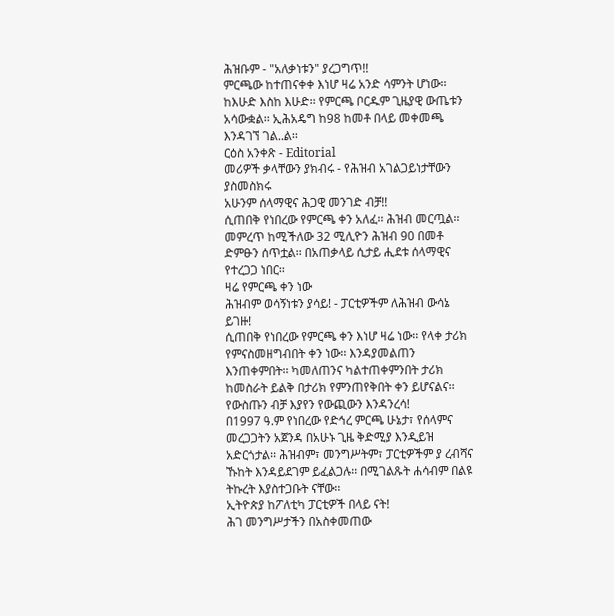ሕዝቡም - "አለቃነቱን" ያረጋግጥ!!
ምርጫው ከተጠናቀቀ እነሆ ዛሬ አንድ ሳምንት ሆነው፡፡ ከእሁድ እስከ እሁድ፡፡ የምርጫ ቦርዱም ጊዜያዊ ውጤቱን አሳውቋል፡፡ ኢሕአዴግ ከ98 ከመቶ በላይ መቀመጫ እንዳገኘ ገል..ል፡፡
ርዕስ አንቀጽ - Editorial
መሪዎች ቃላቸውን ያክብሩ - የሕዝብ አገልጋይነታቸውን ያስመስክሩ
አሁንም ሰላማዊና ሕጋዊ መንገድ ብቻ!!
ሲጠበቅ የነበረው የምርጫ ቀን አለፈ፡፡ ሕዝብ መርጧል፡፡ መምረጥ ከሚችለው 32 ሚሊዮን ሕዝብ 90 በመቶ ድምፁን ሰጥቷል፡፡ በአጠቃላይ ሲታይ ሒደቱ ሰላማዊና የተረጋጋ ነበር፡፡
ዛሬ የምርጫ ቀን ነው
ሕዝብም ወሳኝነቱን ያሳይ! - ፓርቲዎችም ለሕዝብ ውሳኔ ይገዙ!
ሲጠበቅ የነበረው የምርጫ ቀን እነሆ ዛሬ ነው፡፡ የላቀ ታሪክ የምናስመዘግብበት ቀን ነው፡፡ እንዳያመልጠን እንጠቀምበት፡፡ ካመለጠንና ካልተጠቀምንበት ታሪክ ከመስራት ይልቅ በታሪክ የምንጠየቅበት ቀን ይሆናልና፡፡
የውስጡን ብቻ እያየን የውጪውን እንዳንረሳ!
በ1997 ዓ.ም የነበረው የድኅረ ምርጫ ሁኔታ፣ የሰላምና መረጋጋትን አጀንዳ በአሁኑ ጊዜ ቅድሚያ እንዲይዝ አድርጎታል፡፡ ሕዝብም፣ መንግሥትም፣ ፓርቲዎችም ያ ረብሻና ኹከት እንዳይደገም ይፈልጋሉ፡፡ በሚገልጹት ሐሳብም በልዩ ትኩረት እያስተጋቡት ናቸው፡፡
ኢትዮጵያ ከፖለቲካ ፓርቲዎች በላይ ናት!
ሕገ መንግሥታችን በአስቀመጠው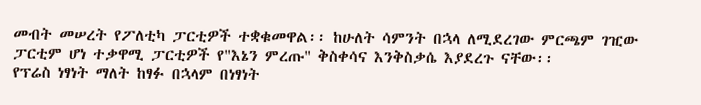መብት መሠረት የፖለቲካ ፓርቲዎች ተቋቁመዋል፡፡ ከሁለት ሳምንት በኋላ ለሚደረገው ምርጫም ገዢው ፓርቲም ሆነ ተቃዋሚ ፓርቲዎች የ"እኔን ምረጡ" ቅስቀሳና እንቅስቃሴ እያደረጉ ናቸው፡፡
የፕሬስ ነፃነት ማለት ከፃፉ በኋላም በነፃነት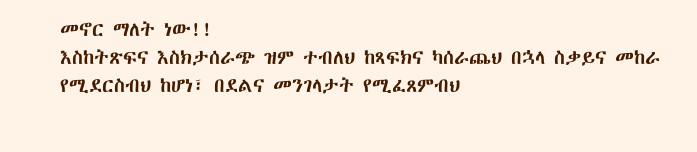መኖር ማለት ነው!!
እስከትጽፍና እስክታሰራጭ ዝም ተብለህ ከጻፍክና ካሰራጨህ በኋላ ስቃይና መከራ የሚደርስብህ ከሆነ፣ በደልና መንገላታት የሚፈጸምብህ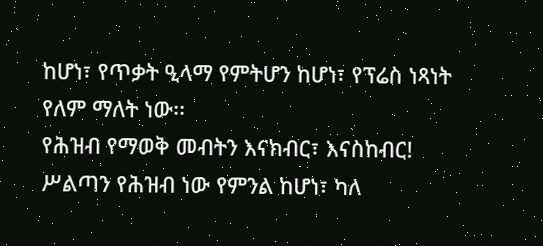ከሆነ፣ የጥቃት ዒላማ የምትሆን ከሆነ፣ የፕሬስ ነጻነት የለም ማለት ነው፡፡
የሕዝብ የማወቅ መብትን እናክብር፣ እናስከብር!
ሥልጣን የሕዝብ ነው የምንል ከሆነ፣ ካለ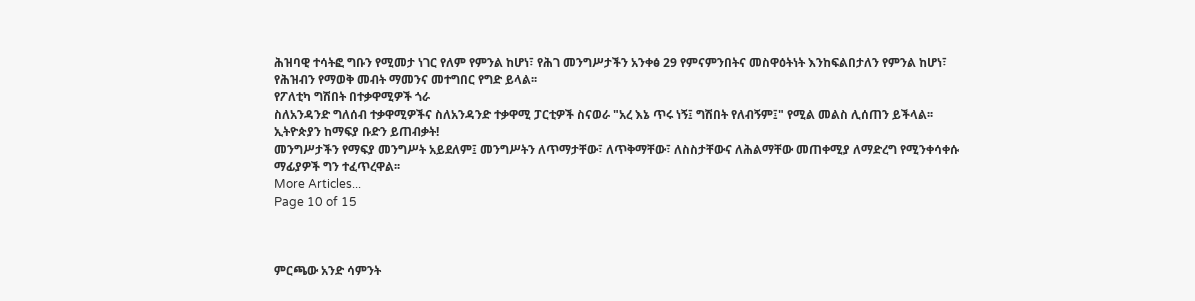ሕዝባዊ ተሳትፎ ግቡን የሚመታ ነገር የለም የምንል ከሆነ፣ የሕገ መንግሥታችን አንቀፅ 29 የምናምንበትና መስዋዕትነት እንከፍልበታለን የምንል ከሆነ፣ የሕዝብን የማወቅ መብት ማመንና መተግበር የግድ ይላል፡፡
የፖለቲካ ግሽበት በተቃዋሚዎች ጎራ
ስለአንዳንድ ግለሰብ ተቃዋሚዎችና ስለአንዳንድ ተቃዋሚ ፓርቲዎች ስናወራ "አረ እኔ ጥሩ ነኝ፤ ግሽበት የለብኝም፤" የሚል መልስ ሊሰጠን ይችላል፡፡
ኢትዮጵያን ከማፍያ ቡድን ይጠብቃት!
መንግሥታችን የማፍያ መንግሥት አይደለም፤ መንግሥትን ለጥማታቸው፣ ለጥቅማቸው፣ ለስስታቸውና ለሕልማቸው መጠቀሚያ ለማድረግ የሚንቀሳቀሱ ማፊያዎች ግን ተፈጥረዋል፡፡
More Articles...
Page 10 of 15



ምርጫው አንድ ሳምንት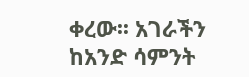ቀረው፡፡ አገራችን ከአንድ ሳምንት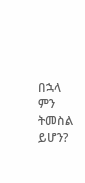በኋላ ምን ትመስል ይሆን?